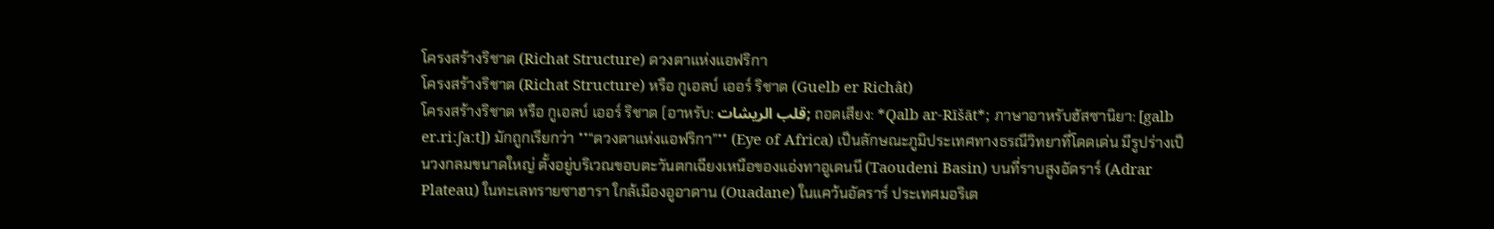โครงสร้างริชาต (Richat Structure) ดวงตาแห่งแอฟริกา
โครงสร้างริชาต (Richat Structure) หรือ กูเอลบ์ เออร์ ริชาต (Guelb er Richât)
โครงสร้างริชาต หรือ กูเอลบ์ เออร์ ริชาต (อาหรับ: قلب الريشات; ถอดเสียง: *Qalb ar-Rīšāt*; ภาษาอาหรับฮัสซานิยา: [galb er.riːʃaːt]) มักถูกเรียกว่า **“ดวงตาแห่งแอฟริกา”** (Eye of Africa) เป็นลักษณะภูมิประเทศทางธรณีวิทยาที่โดดเด่น มีรูปร่างเป็นวงกลมขนาดใหญ่ ตั้งอยู่บริเวณขอบตะวันตกเฉียงเหนือของแอ่งทาอูเดนนี (Taoudeni Basin) บนที่ราบสูงอัดราร์ (Adrar Plateau) ในทะเลทรายซาฮารา ใกล้เมืองอูอาดาน (Ouadane) ในแคว้นอัดราร์ ประเทศมอริเต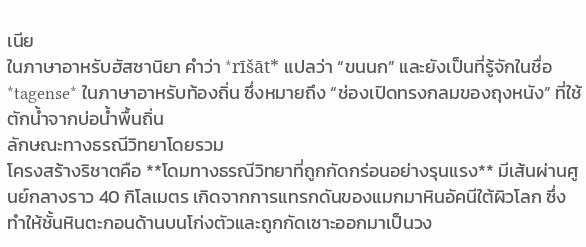เนีย
ในภาษาอาหรับฮัสซานิยา คำว่า *rīšāt* แปลว่า “ขนนก” และยังเป็นที่รู้จักในชื่อ *tagense* ในภาษาอาหรับท้องถิ่น ซึ่งหมายถึง “ช่องเปิดทรงกลมของถุงหนัง” ที่ใช้ตักน้ำจากบ่อน้ำพื้นถิ่น
ลักษณะทางธรณีวิทยาโดยรวม
โครงสร้างริชาตคือ **โดมทางธรณีวิทยาที่ถูกกัดกร่อนอย่างรุนแรง** มีเส้นผ่านศูนย์กลางราว 40 กิโลเมตร เกิดจากการแทรกดันของแมกมาหินอัคนีใต้ผิวโลก ซึ่งทำให้ชั้นหินตะกอนด้านบนโก่งตัวและถูกกัดเซาะออกมาเป็นวง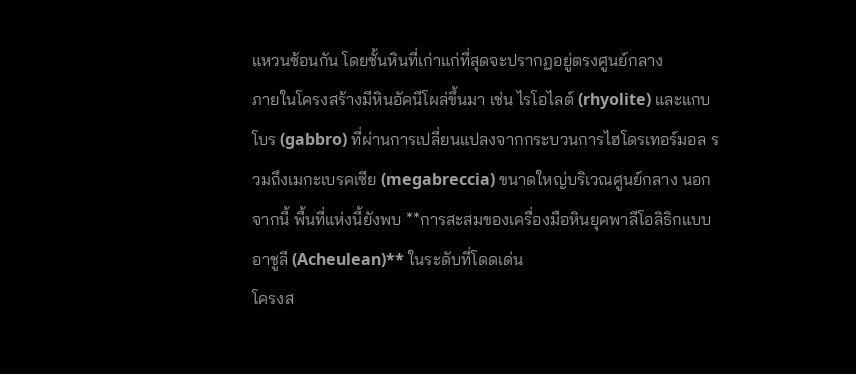แหวนซ้อนกัน โดยชั้นหินที่เก่าแก่ที่สุดจะปรากฏอยู่ตรงศูนย์กลาง
ภายในโครงสร้างมีหินอัคนีโผล่ขึ้นมา เช่น ไรโอไลต์ (rhyolite) และแกบโบร (gabbro) ที่ผ่านการเปลี่ยนแปลงจากกระบวนการไฮโดรเทอร์มอล รวมถึงเมกะเบรคเซีย (megabreccia) ขนาดใหญ่บริเวณศูนย์กลาง นอกจากนี้ พื้นที่แห่งนี้ยังพบ **การสะสมของเครื่องมือหินยุคพาลีโอลิธิกแบบอาชูลี (Acheulean)** ในระดับที่โดดเด่น
โครงส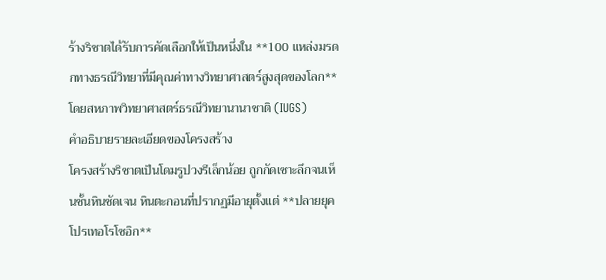ร้างริชาตได้รับการคัดเลือกให้เป็นหนึ่งใน **100 แหล่งมรดกทางธรณีวิทยาที่มีคุณค่าทางวิทยาศาสตร์สูงสุดของโลก** โดยสหภาพวิทยาศาสตร์ธรณีวิทยานานาชาติ (IUGS)
คำอธิบายรายละเอียดของโครงสร้าง
โครงสร้างริชาตเป็นโดมรูปวงรีเล็กน้อย ถูกกัดเซาะลึกจนเห็นชั้นหินชัดเจน หินตะกอนที่ปรากฏมีอายุตั้งแต่ **ปลายยุคโปรเทอโรโซอิก**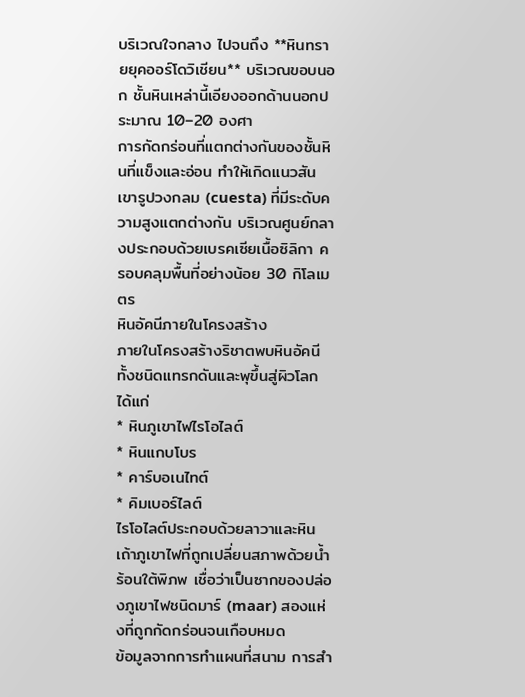บริเวณใจกลาง ไปจนถึง **หินทรายยุคออร์โดวิเชียน** บริเวณขอบนอก ชั้นหินเหล่านี้เอียงออกด้านนอกประมาณ 10–20 องศา
การกัดกร่อนที่แตกต่างกันของชั้นหินที่แข็งและอ่อน ทำให้เกิดแนวสันเขารูปวงกลม (cuesta) ที่มีระดับความสูงแตกต่างกัน บริเวณศูนย์กลางประกอบด้วยเบรคเซียเนื้อซิลิกา ครอบคลุมพื้นที่อย่างน้อย 30 กิโลเมตร
หินอัคนีภายในโครงสร้าง
ภายในโครงสร้างริชาตพบหินอัคนีทั้งชนิดแทรกดันและพุขึ้นสู่ผิวโลก ได้แก่
* หินภูเขาไฟไรโอไลต์
* หินแกบโบร
* คาร์บอเนไทต์
* คิมเบอร์ไลต์
ไรโอไลต์ประกอบด้วยลาวาและหินเถ้าภูเขาไฟที่ถูกเปลี่ยนสภาพด้วยน้ำร้อนใต้พิภพ เชื่อว่าเป็นซากของปล่องภูเขาไฟชนิดมาร์ (maar) สองแห่งที่ถูกกัดกร่อนจนเกือบหมด
ข้อมูลจากการทำแผนที่สนาม การสำ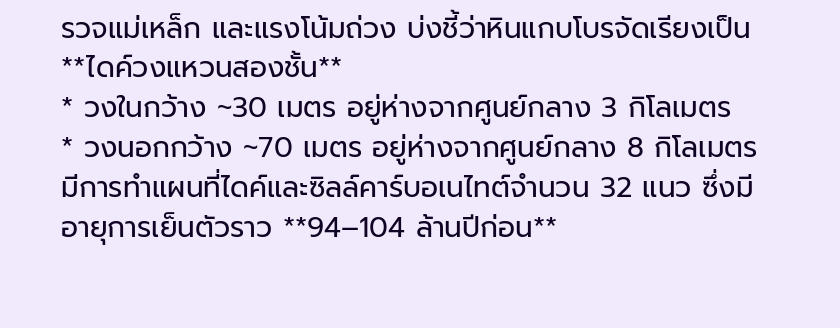รวจแม่เหล็ก และแรงโน้มถ่วง บ่งชี้ว่าหินแกบโบรจัดเรียงเป็น **ไดค์วงแหวนสองชั้น**
* วงในกว้าง ~30 เมตร อยู่ห่างจากศูนย์กลาง 3 กิโลเมตร
* วงนอกกว้าง ~70 เมตร อยู่ห่างจากศูนย์กลาง 8 กิโลเมตร
มีการทำแผนที่ไดค์และซิลล์คาร์บอเนไทต์จำนวน 32 แนว ซึ่งมีอายุการเย็นตัวราว **94–104 ล้านปีก่อน**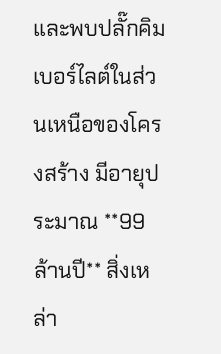และพบปลั๊กคิมเบอร์ไลต์ในส่วนเหนือของโครงสร้าง มีอายุประมาณ **99 ล้านปี** สิ่งเหล่า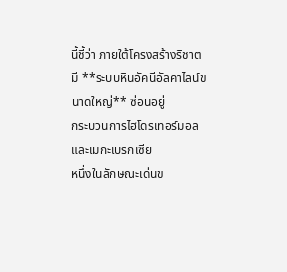นี้ชี้ว่า ภายใต้โครงสร้างริชาตมี **ระบบหินอัคนีอัลคาไลน์ขนาดใหญ่** ซ่อนอยู่
กระบวนการไฮโดรเทอร์มอลและเมกะเบรกเซีย
หนึ่งในลักษณะเด่นข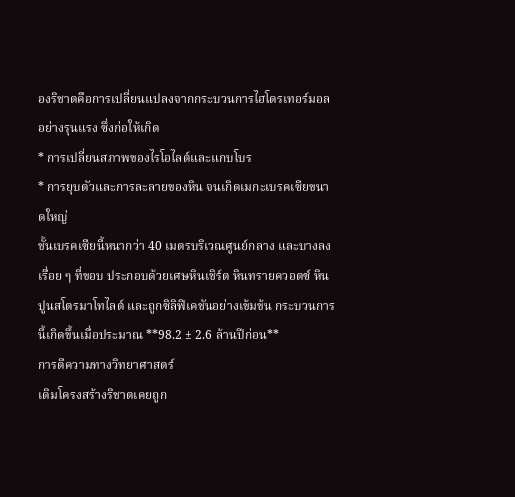องริชาตคือการเปลี่ยนแปลงจากกระบวนการไฮโดรเทอร์มอลอย่างรุนแรง ซึ่งก่อให้เกิด
* การเปลี่ยนสภาพของไรโอไลต์และแกบโบร
* การยุบตัวและการละลายของหิน จนเกิดเมกะเบรคเซียขนาดใหญ่
ชั้นเบรคเซียนี้หนากว่า 40 เมตรบริเวณศูนย์กลาง และบางลงเรื่อย ๆ ที่ขอบ ประกอบด้วยเศษหินเชิร์ต หินทรายควอตซ์ หินปูนสโตรมาโทไลต์ และถูกซิลิฟิเคชันอย่างเข้มข้น กระบวนการนี้เกิดขึ้นเมื่อประมาณ **98.2 ± 2.6 ล้านปีก่อน**
การตีความทางวิทยาศาสตร์
เดิมโครงสร้างริชาตเคยถูก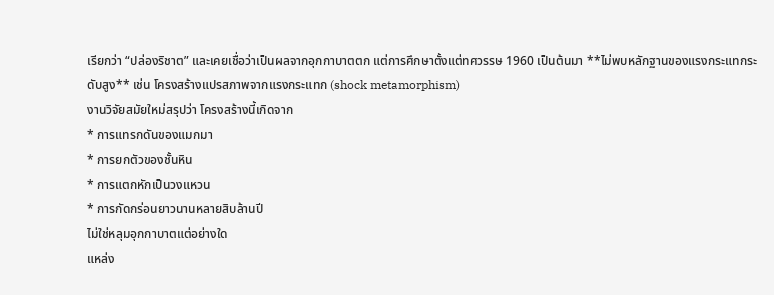เรียกว่า “ปล่องริชาต” และเคยเชื่อว่าเป็นผลจากอุกกาบาตตก แต่การศึกษาตั้งแต่ทศวรรษ 1960 เป็นต้นมา **ไม่พบหลักฐานของแรงกระแทกระดับสูง** เช่น โครงสร้างแปรสภาพจากแรงกระแทก (shock metamorphism)
งานวิจัยสมัยใหม่สรุปว่า โครงสร้างนี้เกิดจาก
* การแทรกดันของแมกมา
* การยกตัวของชั้นหิน
* การแตกหักเป็นวงแหวน
* การกัดกร่อนยาวนานหลายสิบล้านปี
ไม่ใช่หลุมอุกกาบาตแต่อย่างใด
แหล่ง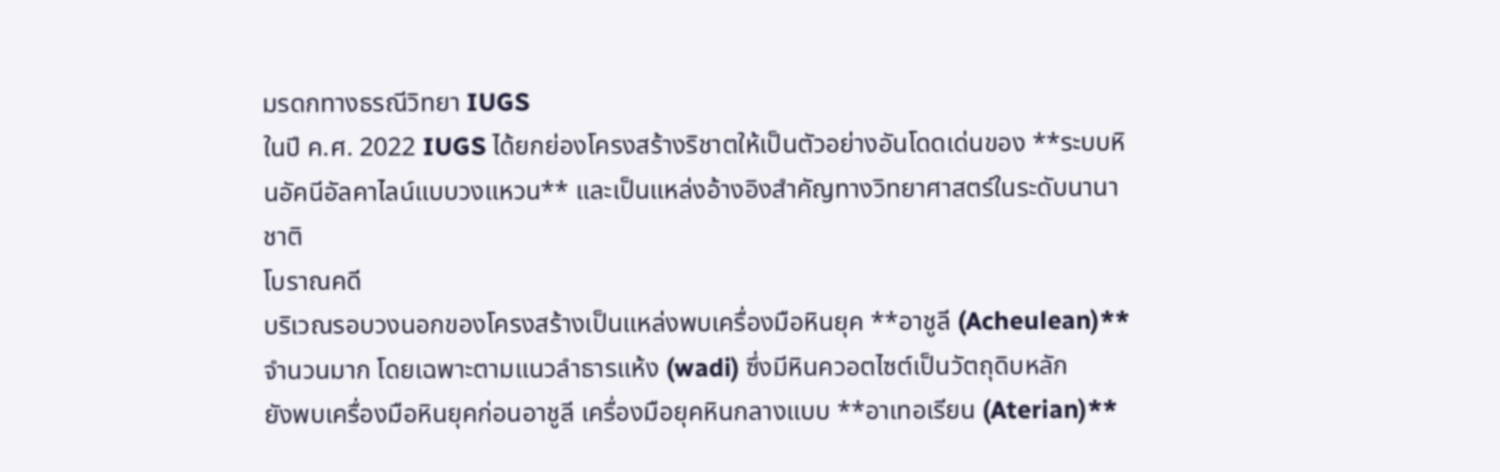มรดกทางธรณีวิทยา IUGS
ในปี ค.ศ. 2022 IUGS ได้ยกย่องโครงสร้างริชาตให้เป็นตัวอย่างอันโดดเด่นของ **ระบบหินอัคนีอัลคาไลน์แบบวงแหวน** และเป็นแหล่งอ้างอิงสำคัญทางวิทยาศาสตร์ในระดับนานาชาติ
โบราณคดี
บริเวณรอบวงนอกของโครงสร้างเป็นแหล่งพบเครื่องมือหินยุค **อาชูลี (Acheulean)** จำนวนมาก โดยเฉพาะตามแนวลำธารแห้ง (wadi) ซึ่งมีหินควอตไซต์เป็นวัตถุดิบหลัก
ยังพบเครื่องมือหินยุคก่อนอาชูลี เครื่องมือยุคหินกลางแบบ **อาเทอเรียน (Aterian)**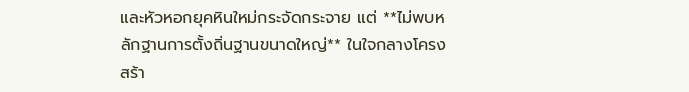และหัวหอกยุคหินใหม่กระจัดกระจาย แต่ **ไม่พบหลักฐานการตั้งถิ่นฐานขนาดใหญ่** ในใจกลางโครงสร้า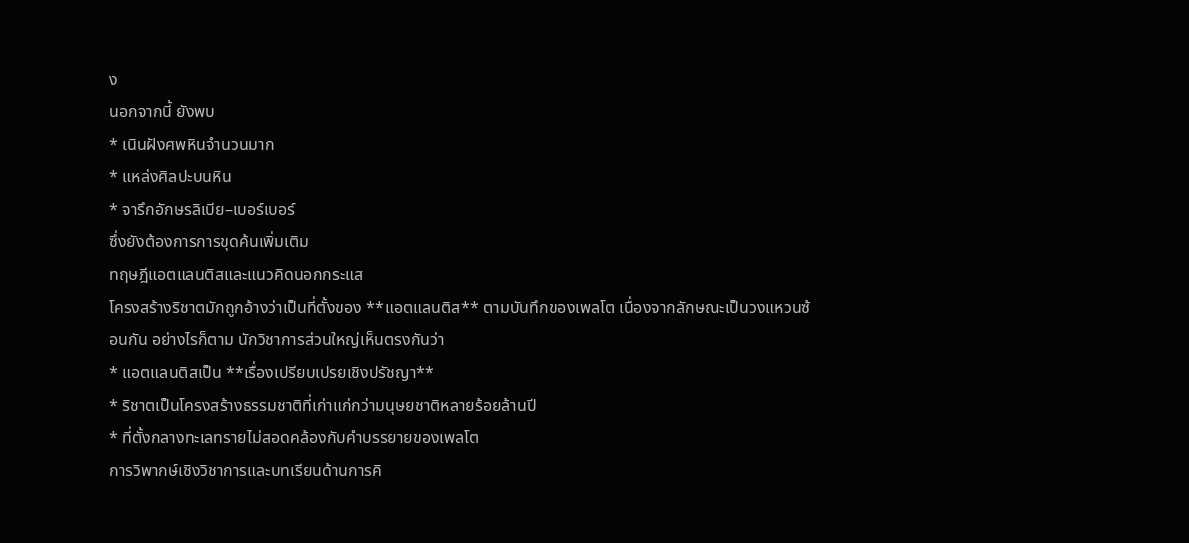ง
นอกจากนี้ ยังพบ
* เนินฝังศพหินจำนวนมาก
* แหล่งศิลปะบนหิน
* จารึกอักษรลิเบีย–เบอร์เบอร์
ซึ่งยังต้องการการขุดค้นเพิ่มเติม
ทฤษฎีแอตแลนติสและแนวคิดนอกกระแส
โครงสร้างริชาตมักถูกอ้างว่าเป็นที่ตั้งของ **แอตแลนติส** ตามบันทึกของเพลโต เนื่องจากลักษณะเป็นวงแหวนซ้อนกัน อย่างไรก็ตาม นักวิชาการส่วนใหญ่เห็นตรงกันว่า
* แอตแลนติสเป็น **เรื่องเปรียบเปรยเชิงปรัชญา**
* ริชาตเป็นโครงสร้างธรรมชาติที่เก่าแก่กว่ามนุษยชาติหลายร้อยล้านปี
* ที่ตั้งกลางทะเลทรายไม่สอดคล้องกับคำบรรยายของเพลโต
การวิพากษ์เชิงวิชาการและบทเรียนด้านการคิ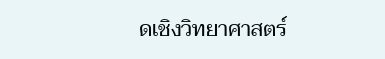ดเชิงวิทยาศาสตร์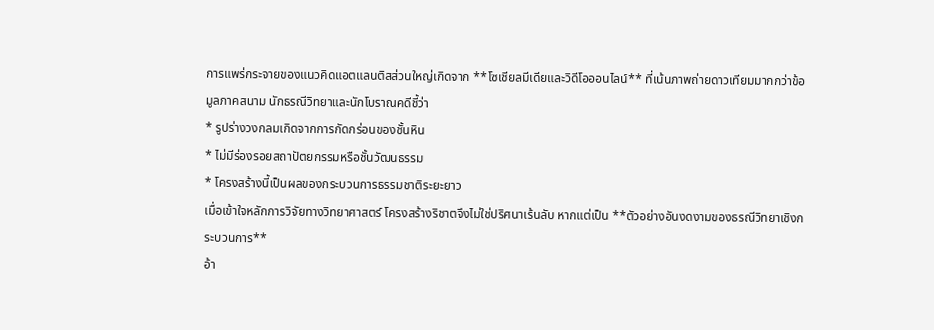การแพร่กระจายของแนวคิดแอตแลนติสส่วนใหญ่เกิดจาก **โซเชียลมีเดียและวิดีโอออนไลน์** ที่เน้นภาพถ่ายดาวเทียมมากกว่าข้อมูลภาคสนาม นักธรณีวิทยาและนักโบราณคดีชี้ว่า
* รูปร่างวงกลมเกิดจากการกัดกร่อนของชั้นหิน
* ไม่มีร่องรอยสถาปัตยกรรมหรือชั้นวัฒนธรรม
* โครงสร้างนี้เป็นผลของกระบวนการธรรมชาติระยะยาว
เมื่อเข้าใจหลักการวิจัยทางวิทยาศาสตร์ โครงสร้างริชาตจึงไม่ใช่ปริศนาเร้นลับ หากแต่เป็น **ตัวอย่างอันงดงามของธรณีวิทยาเชิงกระบวนการ**
อ้า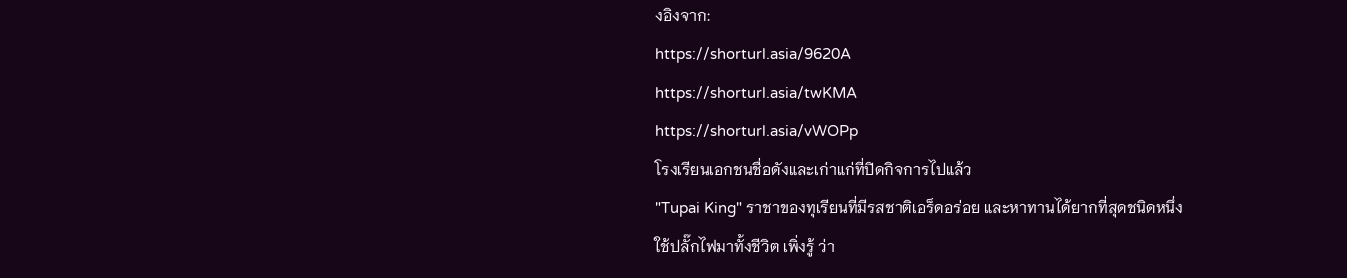งอิงจาก:
https://shorturl.asia/9620A
https://shorturl.asia/twKMA
https://shorturl.asia/vWOPp
โรงเรียนเอกชนชื่อดังและเก่าแก่ที่ปิดกิจการไปแล้ว
"Tupai King" ราชาของทุเรียนที่มีรสชาติเอร็ดอร่อย และหาทานได้ยากที่สุดชนิดหนึ่ง
ใช้ปลั๊กไฟมาทั้งชีวิต เพิ่งรู้ ว่า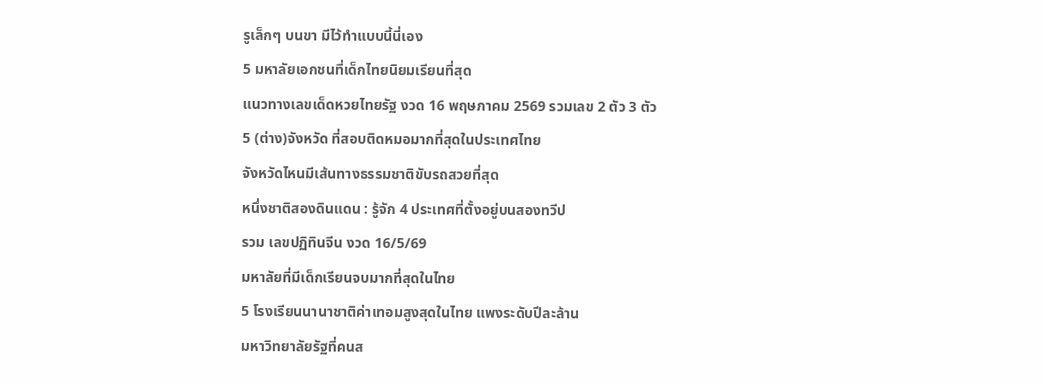รูเล็กๆ บนขา มีไว้ทำแบบนี้นี่เอง
5 มหาลัยเอกชนที่เด็กไทยนิยมเรียนที่สุด
แนวทางเลขเด็ดหวยไทยรัฐ งวด 16 พฤษภาคม 2569 รวมเลข 2 ตัว 3 ตัว
5 (ต่าง)จังหวัด ที่สอบติดหมอมากที่สุดในประเทศไทย
จังหวัดไหนมีเส้นทางธรรมชาติขับรถสวยที่สุด
หนึ่งชาติสองดินแดน : รู้จัก 4 ประเทศที่ตั้งอยู่บนสองทวีป
รวม เลขปฏิทินจีน งวด 16/5/69
มหาลัยที่มีเด็กเรียนจบมากที่สุดในไทย
5 โรงเรียนนานาชาติค่าเทอมสูงสุดในไทย แพงระดับปีละล้าน
มหาวิทยาลัยรัฐที่คนส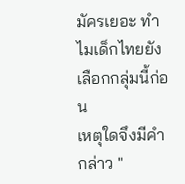มัครเยอะ ทำไมเด็กไทยยังเลือกกลุ่มนี้ก่อน
เหตุใดจึงมีคำกล่าว "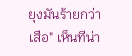ยุงมันร้ายกว่าเสือ" เห็นทีน่า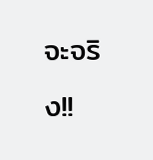จะจริง!!